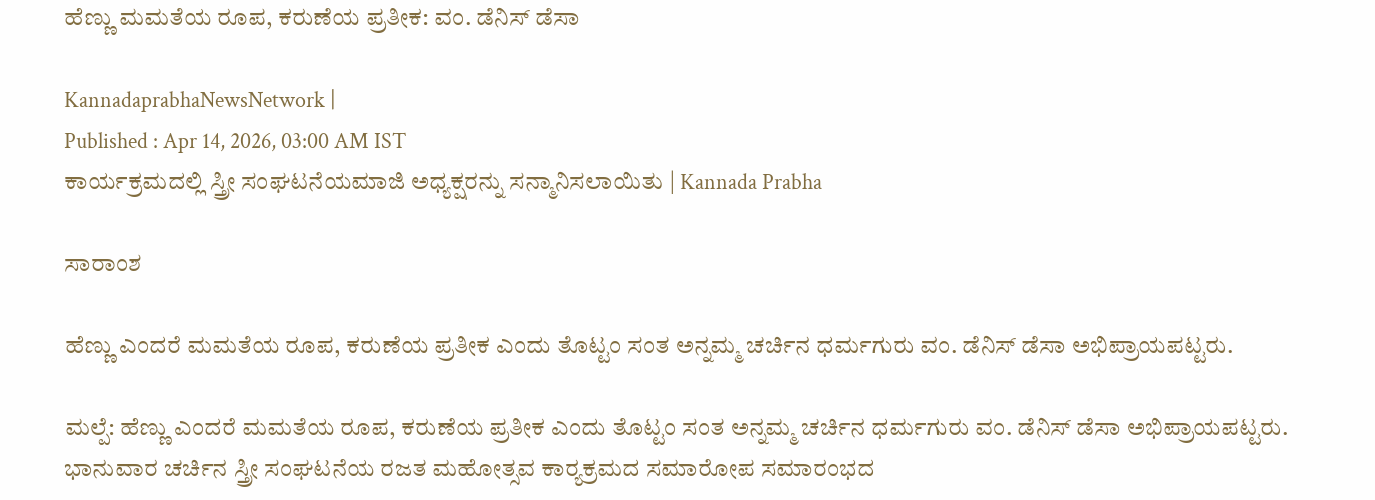ಹೆಣ್ಣು ಮಮತೆಯ ರೂಪ, ಕರುಣೆಯ ಪ್ರತೀಕ: ವಂ. ಡೆನಿಸ್ ಡೆಸಾ

KannadaprabhaNewsNetwork |
Published : Apr 14, 2026, 03:00 AM IST
ಕಾರ್ಯಕ್ರಮದಲ್ಲಿ ಸ್ತ್ರೀ ಸಂಘಟನೆಯಮಾಜಿ ಅಧ್ಯಕ್ಷರನ್ನು ಸನ್ಮಾನಿಸಲಾಯಿತು | Kannada Prabha

ಸಾರಾಂಶ

ಹೆಣ್ಣು ಎಂದರೆ ಮಮತೆಯ ರೂಪ, ಕರುಣೆಯ ಪ್ರತೀಕ ಎಂದು ತೊಟ್ಟಂ ಸಂತ ಅನ್ನಮ್ಮ ಚರ್ಚಿನ ಧರ್ಮಗುರು ವಂ. ಡೆನಿಸ್ ಡೆಸಾ ಅಭಿಪ್ರಾಯಪಟ್ಟರು.

ಮಲ್ಪೆ: ಹೆಣ್ಣು ಎಂದರೆ ಮಮತೆಯ ರೂಪ, ಕರುಣೆಯ ಪ್ರತೀಕ ಎಂದು ತೊಟ್ಟಂ ಸಂತ ಅನ್ನಮ್ಮ ಚರ್ಚಿನ ಧರ್ಮಗುರು ವಂ. ಡೆನಿಸ್ ಡೆಸಾ ಅಭಿಪ್ರಾಯಪಟ್ಟರು. ಭಾನುವಾರ ಚರ್ಚಿನ ಸ್ತ್ರೀ ಸಂಘಟನೆಯ ರಜತ ಮಹೋತ್ಸವ ಕಾರ್‍ಯಕ್ರಮದ ಸಮಾರೋಪ ಸಮಾರಂಭದ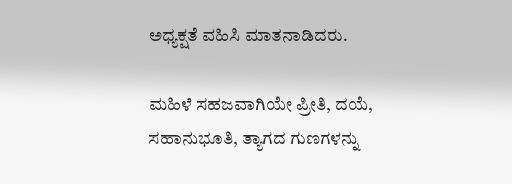ಅಧ್ಯಕ್ಷತೆ ವಹಿಸಿ ಮಾತನಾಡಿದರು.

ಮಹಿಳೆ ಸಹಜವಾಗಿಯೇ ಪ್ರೀತಿ, ದಯೆ, ಸಹಾನುಭೂತಿ, ತ್ಯಾಗದ ಗುಣಗಳನ್ನು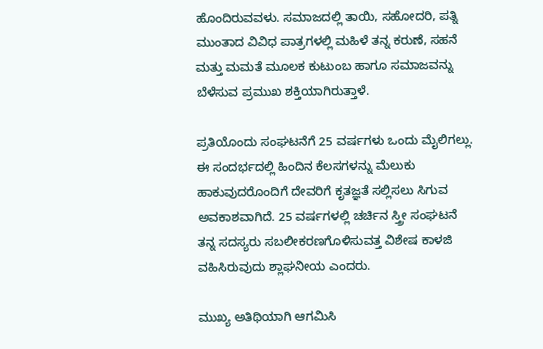ಹೊಂದಿರುವವಳು. ಸಮಾಜದಲ್ಲಿ ತಾಯಿ, ಸಹೋದರಿ, ಪತ್ನಿ ಮುಂತಾದ ವಿವಿಧ ಪಾತ್ರಗಳಲ್ಲಿ ಮಹಿಳೆ ತನ್ನ ಕರುಣೆ, ಸಹನೆ ಮತ್ತು ಮಮತೆ ಮೂಲಕ ಕುಟುಂಬ ಹಾಗೂ ಸಮಾಜವನ್ನು ಬೆಳೆಸುವ ಪ್ರಮುಖ ಶಕ್ತಿಯಾಗಿರುತ್ತಾಳೆ.

ಪ್ರತಿಯೊಂದು ಸಂಘಟನೆಗೆ 25 ವರ್ಷಗಳು ಒಂದು ಮೈಲಿಗಲ್ಲು. ಈ ಸಂದರ್ಭದಲ್ಲಿ ಹಿಂದಿನ ಕೆಲಸಗಳನ್ನು ಮೆಲುಕು ಹಾಕುವುದರೊಂದಿಗೆ ದೇವರಿಗೆ ಕೃತಜ್ಞತೆ ಸಲ್ಲಿಸಲು ಸಿಗುವ ಅವಕಾಶವಾಗಿದೆ. 25 ವರ್ಷಗಳಲ್ಲಿ ಚರ್ಚಿನ ಸ್ತ್ರೀ ಸಂಘಟನೆ ತನ್ನ ಸದಸ್ಯರು ಸಬಲೀಕರಣಗೊಳಿಸುವತ್ತ ವಿಶೇಷ ಕಾಳಜಿ ವಹಿಸಿರುವುದು ಶ್ಲಾಘನೀಯ ಎಂದರು.

ಮುಖ್ಯ ಅತಿಥಿಯಾಗಿ ಆಗಮಿಸಿ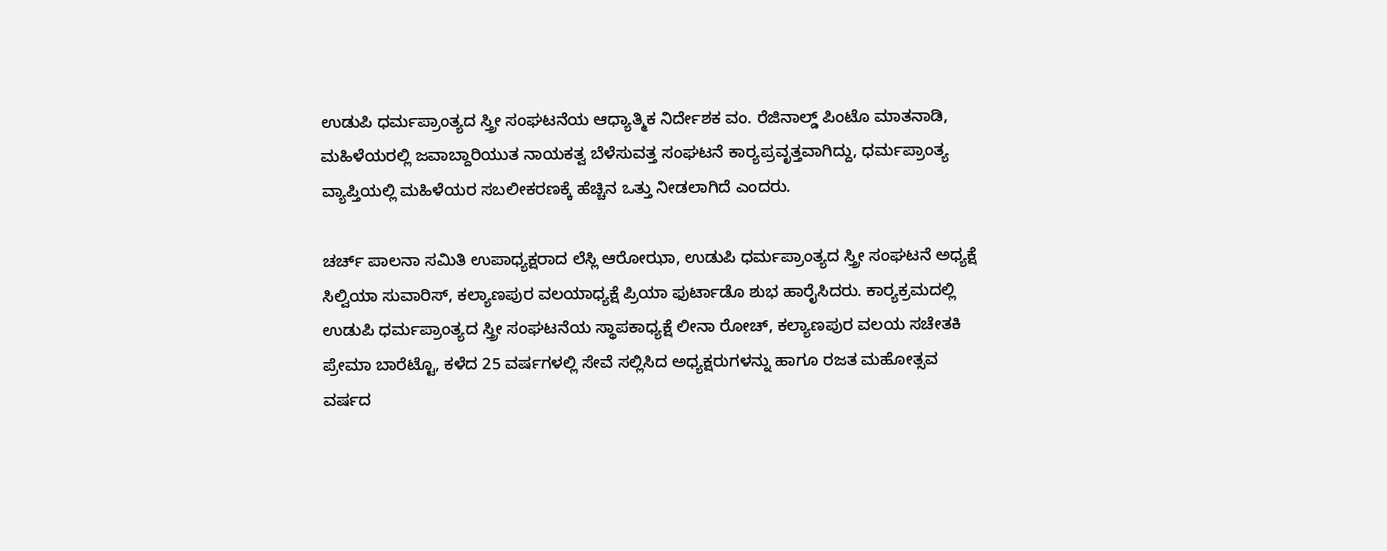ಉಡುಪಿ ಧರ್ಮಪ್ರಾಂತ್ಯದ ಸ್ತ್ರೀ ಸಂಘಟನೆಯ ಆಧ್ಯಾತ್ಮಿಕ ನಿರ್ದೇಶಕ ವಂ. ರೆಜಿನಾಲ್ಡ್ ಪಿಂಟೊ ಮಾತನಾಡಿ, ಮಹಿಳೆಯರಲ್ಲಿ ಜವಾಬ್ದಾರಿಯುತ ನಾಯಕತ್ವ ಬೆಳೆಸುವತ್ತ ಸಂಘಟನೆ ಕಾರ್‍ಯಪ್ರವೃತ್ತವಾಗಿದ್ದು, ಧರ್ಮಪ್ರಾಂತ್ಯ ವ್ಯಾಪ್ತಿಯಲ್ಲಿ ಮಹಿಳೆಯರ ಸಬಲೀಕರಣಕ್ಕೆ ಹೆಚ್ಚಿನ ಒತ್ತು ನೀಡಲಾಗಿದೆ ಎಂದರು.

ಚರ್ಚ್ ಪಾಲನಾ ಸಮಿತಿ ಉಪಾಧ್ಯಕ್ಷರಾದ ಲೆಸ್ಲಿ ಆರೋಝಾ, ಉಡುಪಿ ಧರ್ಮಪ್ರಾಂತ್ಯದ ಸ್ತ್ರೀ ಸಂಘಟನೆ ಅಧ್ಯಕ್ಷೆ ಸಿಲ್ವಿಯಾ ಸುವಾರಿಸ್, ಕಲ್ಯಾಣಪುರ ವಲಯಾಧ್ಯಕ್ಷೆ ಪ್ರಿಯಾ ಫುರ್ಟಾಡೊ ಶುಭ ಹಾರೈಸಿದರು. ಕಾರ್‍ಯಕ್ರಮದಲ್ಲಿ ಉಡುಪಿ ಧರ್ಮಪ್ರಾಂತ್ಯದ ಸ್ತ್ರೀ ಸಂಘಟನೆಯ ಸ್ಥಾಪಕಾಧ್ಯಕ್ಷೆ ಲೀನಾ ರೋಚ್, ಕಲ್ಯಾಣಪುರ ವಲಯ ಸಚೇತಕಿ ಪ್ರೇಮಾ ಬಾರೆಟ್ಟೊ, ಕಳೆದ 25 ವರ್ಷಗಳಲ್ಲಿ ಸೇವೆ ಸಲ್ಲಿಸಿದ ಅಧ್ಯಕ್ಷರುಗಳನ್ನು ಹಾಗೂ ರಜತ ಮಹೋತ್ಸವ ವರ್ಷದ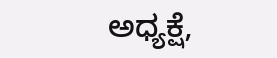ಅಧ್ಯಕ್ಷೆ,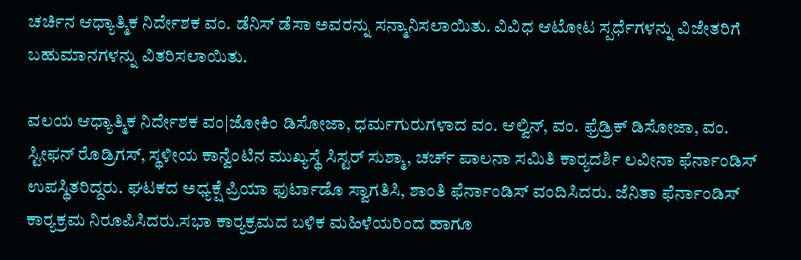ಚರ್ಚಿನ ಆಧ್ಯಾತ್ಮಿಕ ನಿರ್ದೇಶಕ ವಂ. ಡೆನಿಸ್ ಡೆಸಾ ಅವರನ್ನು ಸನ್ಮಾನಿಸಲಾಯಿತು. ವಿವಿಧ ಆಟೋಟ ಸ್ಪರ್ಧೆಗಳನ್ನು ವಿಜೇತರಿಗೆ ಬಹುಮಾನಗಳನ್ನು ವಿತರಿಸಲಾಯಿತು.

ವಲಯ ಆಧ್ಯಾತ್ಮಿಕ ನಿರ್ದೇಶಕ ವಂ|ಜೋಕಿಂ ಡಿಸೋಜಾ, ಧರ್ಮಗುರುಗಳಾದ ವಂ. ಆಲ್ವಿನ್, ವಂ. ಫ್ರೆಡ್ರಿಕ್ ಡಿಸೋಜಾ, ವಂ. ಸ್ಟೀಫನ್ ರೊಡ್ರಿಗಸ್, ಸ್ಥಳೀಯ ಕಾನ್ವೆಂಟಿನ ಮುಖ್ಯಸ್ಥೆ ಸಿಸ್ಟರ್ ಸುಶ್ಮಾ, ಚರ್ಚ್ ಪಾಲನಾ ಸಮಿತಿ ಕಾರ್‍ಯದರ್ಶಿ ಲವೀನಾ ಫೆರ್ನಾಂಡಿಸ್ ಉಪಸ್ಥಿತರಿದ್ದರು. ಘಟಕದ ಅಧ್ಯಕ್ಷೆ ಪ್ರಿಯಾ ಫುರ್ಟಾಡೊ ಸ್ವಾಗತಿಸಿ, ಶಾಂತಿ ಫೆರ್ನಾಂಡಿಸ್ ವಂದಿಸಿದರು. ಜೆನಿತಾ ಫೆರ್ನಾಂಡಿಸ್ ಕಾರ್‍ಯಕ್ರಮ ನಿರೂಪಿಸಿದರು.ಸಭಾ ಕಾರ್‍ಯಕ್ರಮದ ಬಳಿಕ ಮಹಿಳೆಯರಿಂದ ಹಾಗೂ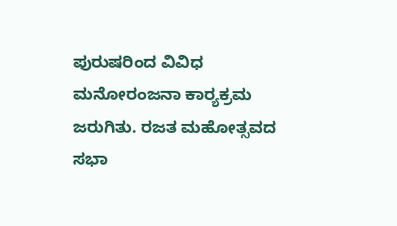ಪುರುಷರಿಂದ ವಿವಿಧ ಮನೋರಂಜನಾ ಕಾರ್‍ಯಕ್ರಮ ಜರುಗಿತು. ರಜತ ಮಹೋತ್ಸವದ ಸಭಾ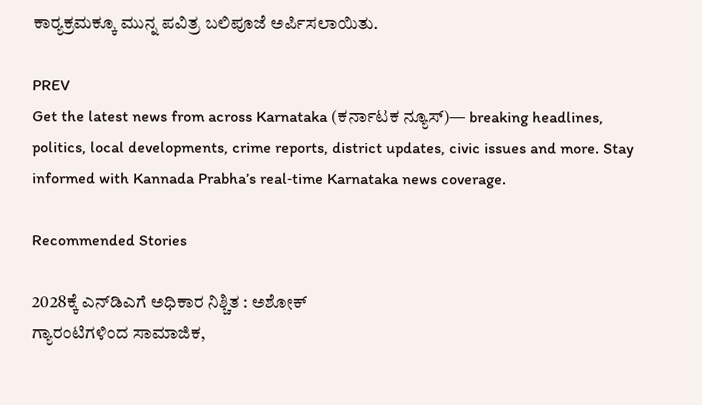ಕಾರ್‍ಯಕ್ರಮಕ್ಕೂ ಮುನ್ನ ಪವಿತ್ರ ಬಲಿಪೂಜೆ ಅರ್ಪಿಸಲಾಯಿತು.

PREV
Get the latest news from across Karnataka (ಕರ್ನಾಟಕ ನ್ಯೂಸ್)— breaking headlines, politics, local developments, crime reports, district updates, civic issues and more. Stay informed with Kannada Prabha’s real‑time Karnataka news coverage.

Recommended Stories

2028ಕ್ಕೆ ಎನ್‌ಡಿಎಗೆ ಅಧಿಕಾರ ನಿಶ್ಚಿತ : ಅಶೋಕ್
ಗ್ಯಾರಂಟಿಗಳಿಂದ ಸಾಮಾಜಿಕ,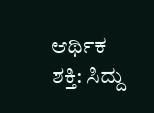ಆರ್ಥಿಕ ಶಕ್ತಿ: ಸಿದ್ದು